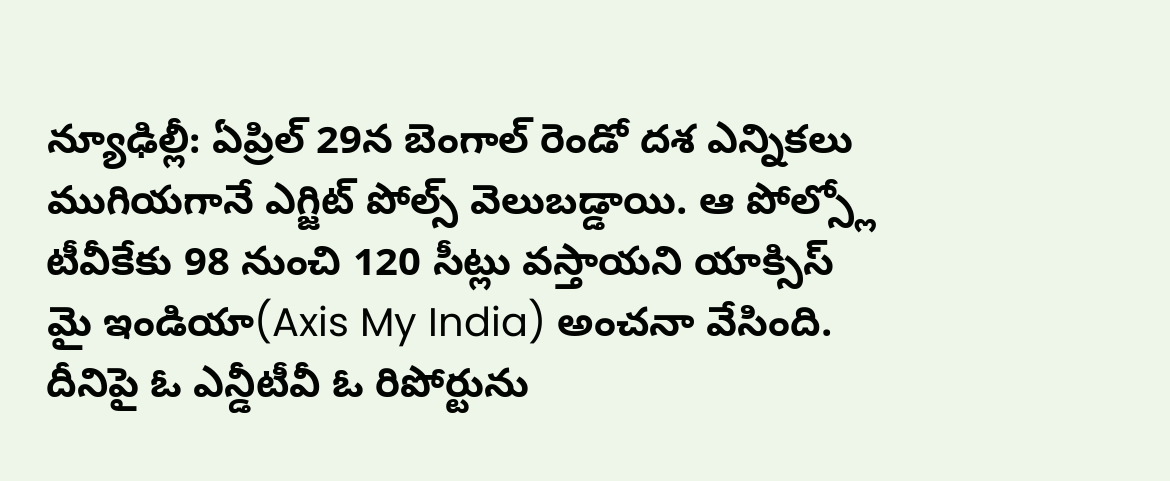న్యూఢిల్లీ: ఏప్రిల్ 29న బెంగాల్ రెండో దశ ఎన్నికలు ముగియగానే ఎగ్జిట్ పోల్స్ వెలుబడ్డాయి. ఆ పోల్స్లో టీవీకేకు 98 నుంచి 120 సీట్లు వస్తాయని యాక్సిస్ మై ఇండియా(Axis My India) అంచనా వేసింది. దీనిపై ఓ ఎన్డీటీవీ ఓ రిపోర్టును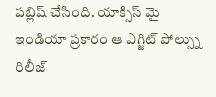పబ్లిష్ చేసింది. యాక్సిస్ మై ఇండియా ప్రకారం ఆ ఎగ్జిట్ పోల్స్ను రిలీజ్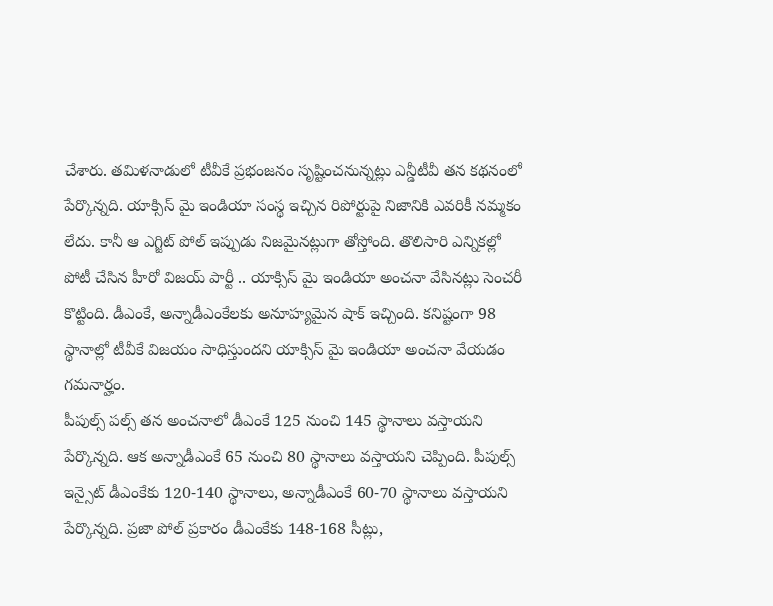చేశారు. తమిళనాడులో టీవీకే ప్రభంజనం సృష్టించనున్నట్లు ఎన్డీటీవీ తన కథనంలో పేర్కొన్నది. యాక్సిస్ మై ఇండియా సంస్థ ఇచ్చిన రిపోర్టుపై నిజానికి ఎవరికీ నమ్మకం లేదు. కానీ ఆ ఎగ్జిట్ పోల్ ఇప్పుడు నిజమైనట్లుగా తోస్తోంది. తొలిసారి ఎన్నికల్లో పోటీ చేసిన హీరో విజయ్ పార్టీ .. యాక్సిస్ మై ఇండియా అంచనా వేసినట్లు సెంచరీ కొట్టింది. డీఎంకే, అన్నాడీఎంకేలకు అనూహ్యమైన షాక్ ఇచ్చింది. కనిష్టంగా 98 స్థానాల్లో టీవీకే విజయం సాధిస్తుందని యాక్సిస్ మై ఇండియా అంచనా వేయడం గమనార్హం.
పీపుల్స్ పల్స్ తన అంచనాలో డీఎంకే 125 నుంచి 145 స్థానాలు వస్తాయని పేర్కొన్నది. ఆక అన్నాడీఎంకే 65 నుంచి 80 స్థానాలు వస్తాయని చెప్పింది. పీపుల్స్ ఇన్సైట్ డీఎంకేకు 120-140 స్థానాలు, అన్నాడీఎంకే 60-70 స్థానాలు వస్తాయని పేర్కొన్నది. ప్రజా పోల్ ప్రకారం డీఎంకేకు 148-168 సీట్లు,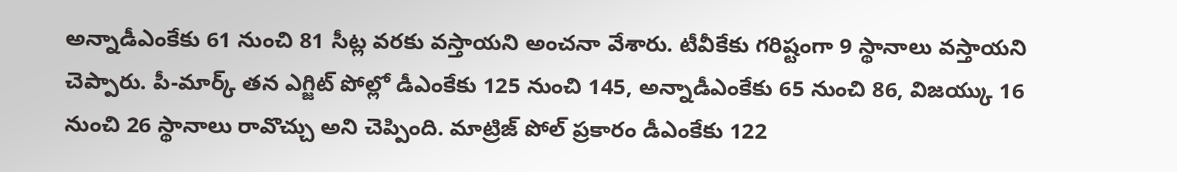అన్నాడీఎంకేకు 61 నుంచి 81 సీట్ల వరకు వస్తాయని అంచనా వేశారు. టీవీకేకు గరిష్టంగా 9 స్థానాలు వస్తాయని చెప్పారు. పీ-మార్క్ తన ఎగ్జిట్ పోల్లో డీఎంకేకు 125 నుంచి 145, అన్నాడీఎంకేకు 65 నుంచి 86, విజయ్కు 16 నుంచి 26 స్థానాలు రావొచ్చు అని చెప్పింది. మాట్రిజ్ పోల్ ప్రకారం డీఎంకేకు 122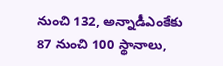నుంచి 132, అన్నాడీఎంకేకు 87 నుంచి 100 స్థానాలు,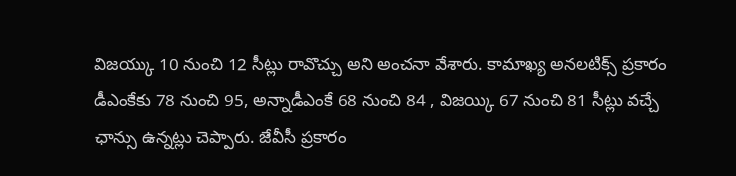విజయ్కు 10 నుంచి 12 సీట్లు రావొచ్చు అని అంచనా వేశారు. కామాఖ్య అనలటిక్స్ ప్రకారం డీఎంకేకు 78 నుంచి 95, అన్నాడీఎంకే 68 నుంచి 84 , విజయ్కి 67 నుంచి 81 సీట్లు వచ్చే ఛాన్సు ఉన్నట్లు చెప్పారు. జేవీసీ ప్రకారం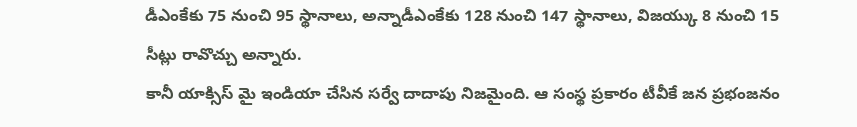డీఎంకేకు 75 నుంచి 95 స్థానాలు, అన్నాడీఎంకేకు 128 నుంచి 147 స్థానాలు, విజయ్కు 8 నుంచి 15 సీట్లు రావొచ్చు అన్నారు.
కానీ యాక్సిస్ మై ఇండియా చేసిన సర్వే దాదాపు నిజమైంది. ఆ సంస్థ ప్రకారం టీవీకే జన ప్రభంజనం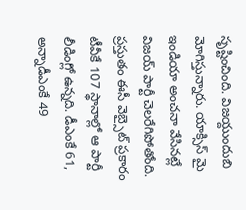సృష్టించింది. విజయ్దుందుబి మోగిస్తున్నారు. యాక్సిస్ మై ఇండియా అంచనా వేసినట్లే విజయ్ పార్టీ చెలరేగిపోతోంది. ప్రస్తుతం ఈసీ వెబ్సైట్ ప్రకారం టీవీకే 107 స్థానాల్లో ఆ పార్టీ లీడింగ్లో ఉన్నది. డీఎంకే 61, అన్నాడీఎంకే 49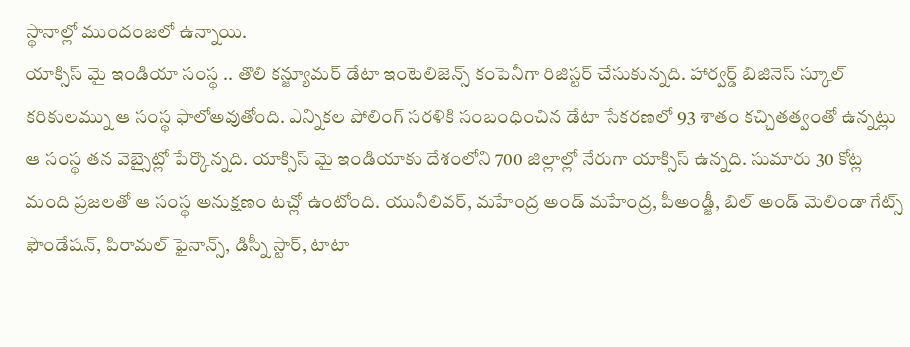స్థానాల్లో ముందంజలో ఉన్నాయి.
యాక్సిస్ మై ఇండియా సంస్థ .. తొలి కన్జ్యూమర్ డేటా ఇంటెలిజెన్స్ కంపెనీగా రిజిస్టర్ చేసుకున్నది. హార్వర్డ్ బిజినెస్ స్కూల్ కరికులమ్ను ఆ సంస్థ ఫాలోఅవుతోంది. ఎన్నికల పోలింగ్ సరళికి సంబంధించిన డేటా సేకరణలో 93 శాతం కచ్చితత్వంతో ఉన్నట్లు ఆ సంస్థ తన వెబ్సైట్లో పేర్కొన్నది. యాక్సిస్ మై ఇండియాకు దేశంలోని 700 జిల్లాల్లో నేరుగా యాక్సిస్ ఉన్నది. సుమారు 30 కోట్ల మంది ప్రజలతో ఆ సంస్థ అనుక్షణం టచ్లో ఉంటోంది. యునీలివర్, మహేంద్ర అండ్ మహేంద్ర, పీఅండ్జీ, బిల్ అండ్ మెలిండా గేట్స్ ఫౌండేషన్, పిరామల్ ఫైనాన్స్, డిస్నీ స్టార్, టాటా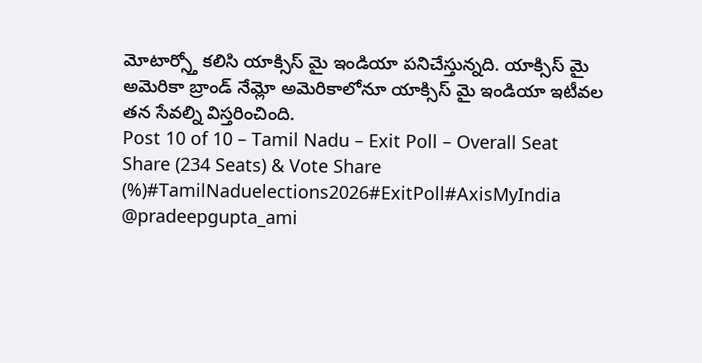మోటార్స్తో కలిసి యాక్సిస్ మై ఇండియా పనిచేస్తున్నది. యాక్సిస్ మై అమెరికా బ్రాండ్ నేమ్లో అమెరికాలోనూ యాక్సిస్ మై ఇండియా ఇటీవల తన సేవల్ని విస్తరించింది.
Post 10 of 10 – Tamil Nadu – Exit Poll – Overall Seat Share (234 Seats) & Vote Share (%)#TamilNaduelections2026#ExitPoll#AxisMyIndia
@pradeepgupta_ami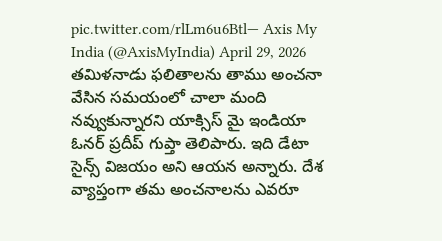pic.twitter.com/rlLm6u6Btl— Axis My India (@AxisMyIndia) April 29, 2026
తమిళనాడు ఫలితాలను తాము అంచనా వేసిన సమయంలో చాలా మంది నవ్వుకున్నారని యాక్సిస్ మై ఇండియా ఓనర్ ప్రదీప్ గుప్తా తెలిపారు. ఇది డేటా సైన్స్ విజయం అని ఆయన అన్నారు. దేశ వ్యాప్తంగా తమ అంచనాలను ఎవరూ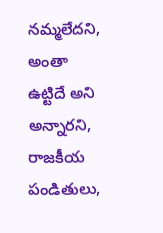నమ్మలేదని, అంతా ఉట్టిదే అని అన్నారని, రాజకీయ పండితులు,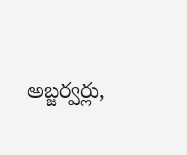అబ్జర్వర్లు,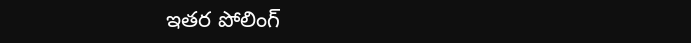ఇతర పోలింగ్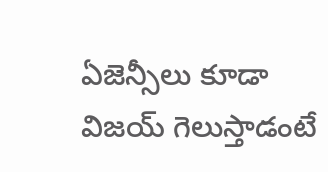ఏజెన్సీలు కూడా విజయ్ గెలుస్తాడంటే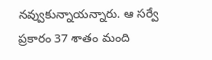నవ్వుకున్నాయన్నారు. ఆ సర్వే ప్రకారం 37 శాతం మంది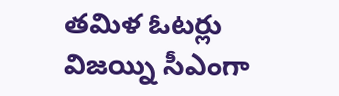తమిళ ఓటర్లు విజయ్ని సీఎంగా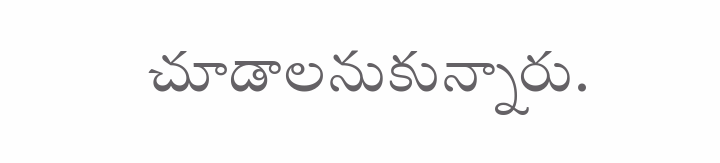చూడాలనుకున్నారు.